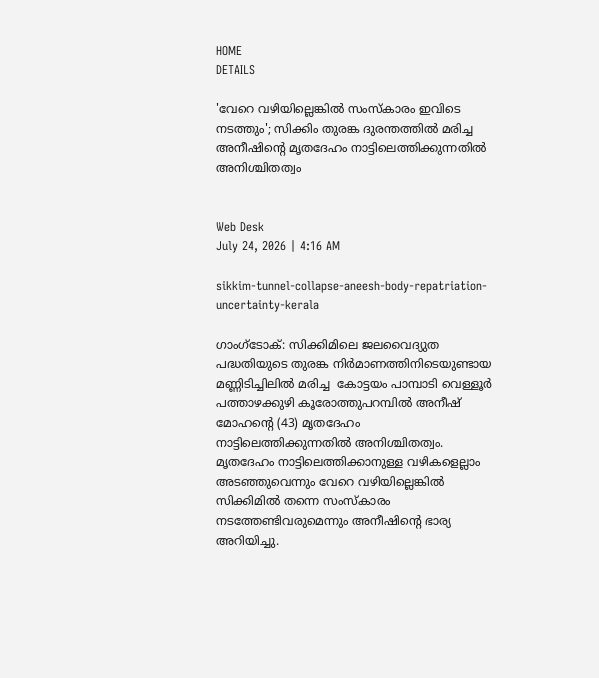HOME
DETAILS

'വേറെ വഴിയില്ലെങ്കില്‍ സംസ്‌കാരം ഇവിടെ നടത്തും'; സിക്കിം തുരങ്ക ദുരന്തത്തില്‍ മരിച്ച അനീഷിന്റെ മൃതദേഹം നാട്ടിലെത്തിക്കുന്നതില്‍ അനിശ്ചിതത്വം


Web Desk
July 24, 2026 | 4:16 AM

sikkim-tunnel-collapse-aneesh-body-repatriation-uncertainty-kerala

ഗാംഗ്‌ടോക്: സിക്കിമിലെ ജലവൈദ്യുത പദ്ധതിയുടെ തുരങ്ക നിര്‍മാണത്തിനിടെയുണ്ടായ മണ്ണിടിച്ചിലില്‍ മരിച്ച  കോട്ടയം പാമ്പാടി വെള്ളൂര്‍ പത്താഴക്കുഴി കൂരോത്തുപറമ്പില്‍ അനീഷ് മോഹന്റെ (43) മൃതദേഹം നാട്ടിലെത്തിക്കുന്നതില്‍ അനിശ്ചിതത്വം. മൃതദേഹം നാട്ടിലെത്തിക്കാനുള്ള വഴികളെല്ലാം അടഞ്ഞുവെന്നും വേറെ വഴിയില്ലെങ്കില്‍ സിക്കിമില്‍ തന്നെ സംസ്‌കാരം നടത്തേണ്ടിവരുമെന്നും അനീഷിന്റെ ഭാര്യ അറിയിച്ചു.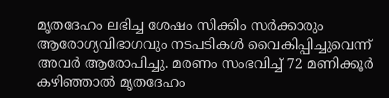മൃതദേഹം ലഭിച്ച ശേഷം സിക്കിം സര്‍ക്കാരും ആരോഗ്യവിഭാഗവും നടപടികള്‍ വൈകിപ്പിച്ചുവെന്ന് അവര്‍ ആരോപിച്ചു. മരണം സംഭവിച്ച് 72 മണിക്കൂര്‍ കഴിഞ്ഞാല്‍ മൃതദേഹം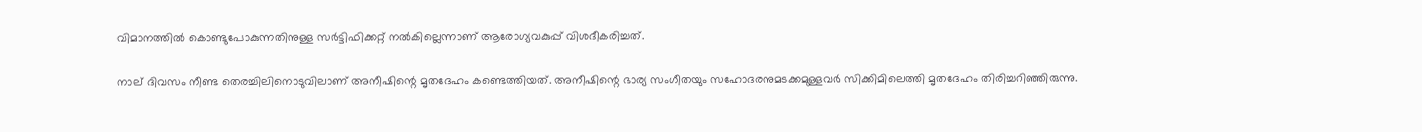വിമാനത്തില്‍ കൊണ്ടുപോകുന്നതിനുള്ള സര്‍ട്ടിഫിക്കറ്റ് നല്‍കില്ലെന്നാണ് ആരോഗ്യവകുപ്പ് വിശദീകരിച്ചത്.

നാല് ദിവസം നീണ്ട തെരച്ചിലിനൊടുവിലാണ് അനീഷിന്റെ മൃതദേഹം കണ്ടെത്തിയത്. അനീഷിന്റെ ഭാര്യ സംഗീതയും സഹോദരനുമടക്കമുള്ളവര്‍ സിക്കിമിലെത്തി മൃതദേഹം തിരിച്ചറിഞ്ഞിരുന്നു.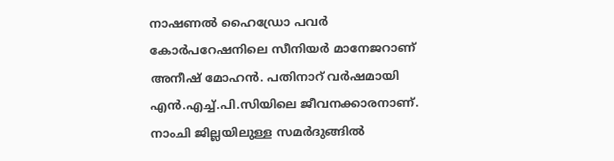നാഷണല്‍ ഹൈഡ്രോ പവര്‍ കോര്‍പറേഷനിലെ സീനിയര്‍ മാനേജറാണ് അനീഷ് മോഹന്‍. പതിനാറ് വര്‍ഷമായി എന്‍.എച്ച്.പി.സിയിലെ ജീവനക്കാരനാണ്. നാംചി ജില്ലയിലുള്ള സമര്‍ദുങ്ങില്‍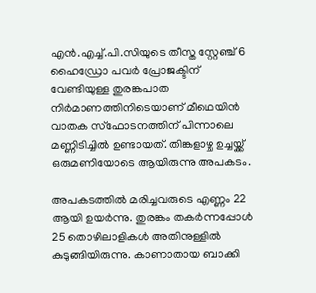എന്‍.എച്ച്.പി.സിയുടെ തീസ്ത സ്റ്റേഞ്ച് 6 ഹൈഡ്രോ പവര്‍ പ്രോജക്ടിന് വേണ്ടിയുള്ള തുരങ്കപാത നിര്‍മാണത്തിനിടെയാണ് മീഥെയിന്‍ വാതക സ്‌ഫോടനത്തിന് പിന്നാലെ മണ്ണിടിച്ചില്‍ ഉണ്ടായത്. തിങ്കളാഴ്ച ഉച്ചയ്ക്ക് ഒരുമണിയോടെ ആയിരുന്നു അപകടം.

അപകടത്തില്‍ മരിച്ചവരുടെ എണ്ണം 22 ആയി ഉയര്‍ന്നു. തുരങ്കം തകര്‍ന്നപ്പോള്‍ 25 തൊഴിലാളികള്‍ അതിനുള്ളില്‍ കുടുങ്ങിയിരുന്നു. കാണാതായ ബാക്കി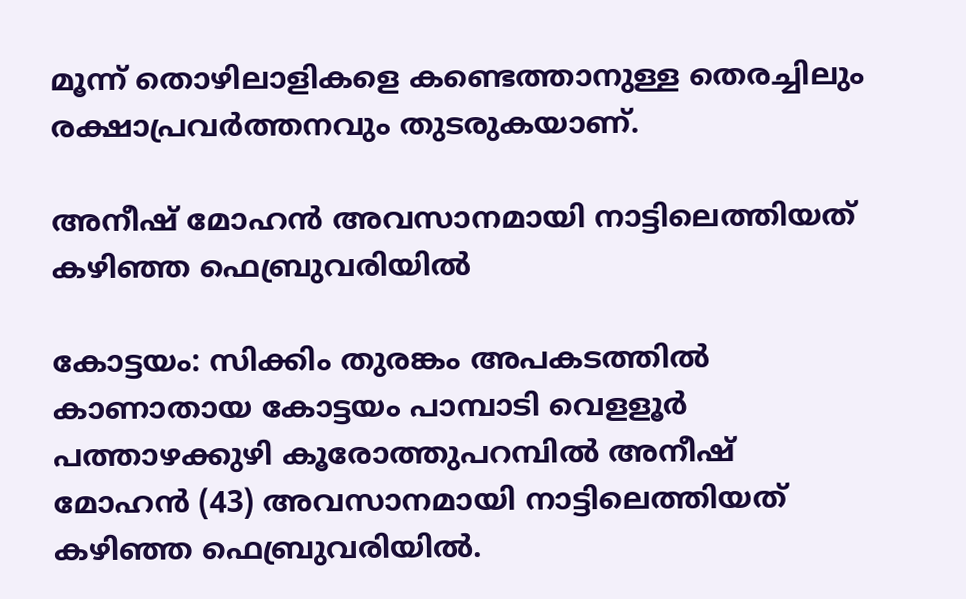മൂന്ന് തൊഴിലാളികളെ കണ്ടെത്താനുള്ള തെരച്ചിലും രക്ഷാപ്രവര്‍ത്തനവും തുടരുകയാണ്.

അനീഷ് മോഹന്‍ അവസാനമായി നാട്ടിലെത്തിയത് കഴിഞ്ഞ ഫെബ്രുവരിയില്‍

കോട്ടയം: സിക്കിം തുരങ്കം അപകടത്തില്‍ കാണാതായ കോട്ടയം പാമ്പാടി വെളളൂര്‍ പത്താഴക്കുഴി കൂരോത്തുപറമ്പിൽ അനീഷ് മോഹന്‍ (43) അവസാനമായി നാട്ടിലെത്തിയത് കഴിഞ്ഞ ഫെബ്രുവരിയില്‍.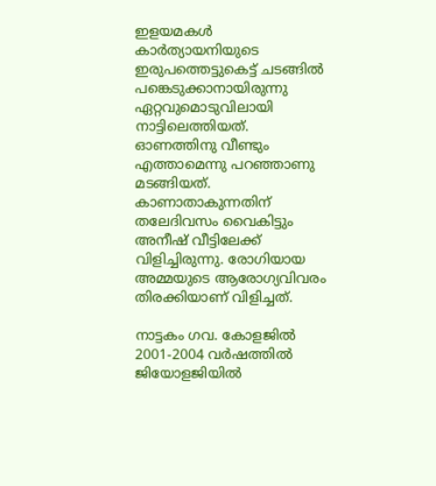ഇളയമകള്‍ കാര്‍ത്യായനിയുടെ ഇരുപത്തെട്ടുകെട്ട് ചടങ്ങില്‍ പങ്കെടുക്കാനായിരുന്നു ഏറ്റവുമൊടുവിലായി നാട്ടിലെത്തിയത്. ഓണത്തിനു വീണ്ടും എത്താമെന്നു പറഞ്ഞാണു മടങ്ങിയത്. കാണാതാകുന്നതിന് തലേദിവസം വൈകിട്ടും അനീഷ് വീട്ടിലേക്ക് വിളിച്ചിരുന്നു. രോഗിയായ അമ്മയുടെ ആരോഗ്യവിവരം തിരക്കിയാണ് വിളിച്ചത്.

നാട്ടകം ഗവ. കോളജില്‍ 2001-2004 വര്‍ഷത്തില്‍ ജിയോളജിയില്‍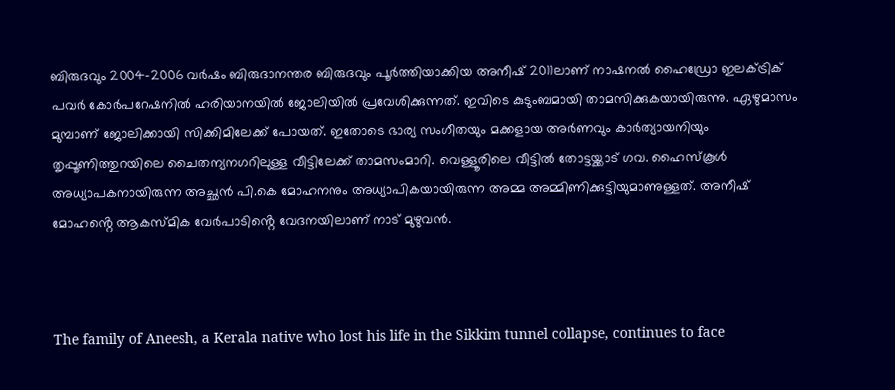ബിരുദവും 2004-2006 വര്‍ഷം ബിരുദാനന്തര ബിരുദവും പൂര്‍ത്തിയാക്കിയ അനീഷ് 2011ലാണ് നാഷനല്‍ ഹൈഡ്രോ ഇലക്ട്രിക് പവര്‍ കോർപറേഷനില്‍ ഹരിയാനയില്‍ ജോലിയില്‍ പ്രവേശിക്കുന്നത്. ഇവിടെ കുടുംബമായി താമസിക്കുകയായിരുന്നു. ഏഴുമാസം മുമ്പാണ് ജോലിക്കായി സിക്കിമിലേക്ക് പോയത്. ഇതോടെ ഭാര്യ സംഗീതയും മക്കളായ അര്‍ണവും കാര്‍ത്യായനിയും തൃപ്പൂണിത്തുറയിലെ ചൈതന്യനഗറിലുള്ള വീട്ടിലേക്ക് താമസംമാറി. വെള്ളൂരിലെ വീട്ടില്‍ തോട്ടയ്ക്കാട് ഗവ. ഹൈസ്‌കൂള്‍ അധ്യാപകനായിരുന്ന അച്ഛന്‍ പി.കെ മോഹനനും അധ്യാപികയായിരുന്ന അമ്മ അമ്മിണിക്കുട്ടിയുമാണുള്ളത്. അനീഷ് മോഹൻ്റെ ആകസ്മിക വേർപാടിൻ്റെ വേദനയിലാണ് നാട് മുഴുവൻ.



The family of Aneesh, a Kerala native who lost his life in the Sikkim tunnel collapse, continues to face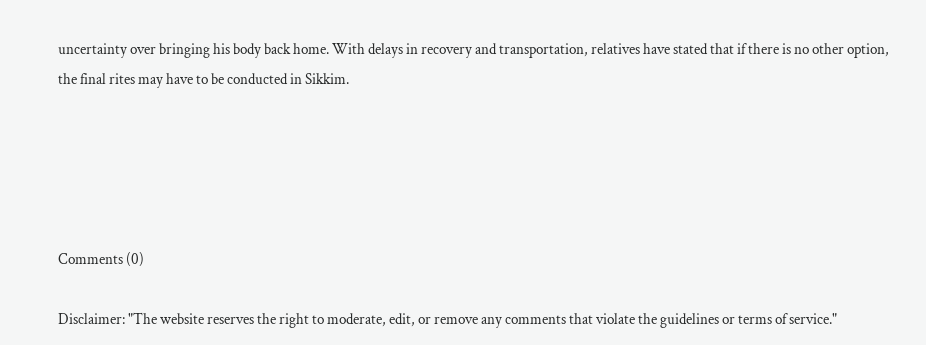uncertainty over bringing his body back home. With delays in recovery and transportation, relatives have stated that if there is no other option, the final rites may have to be conducted in Sikkim.





Comments (0)

Disclaimer: "The website reserves the right to moderate, edit, or remove any comments that violate the guidelines or terms of service."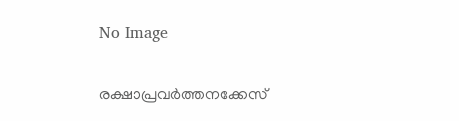No Image

രക്ഷാപ്രവര്‍ത്തനക്കേസ്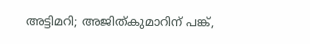അട്ടിമറി; അജിത്കുമാറിന് പങ്ക്,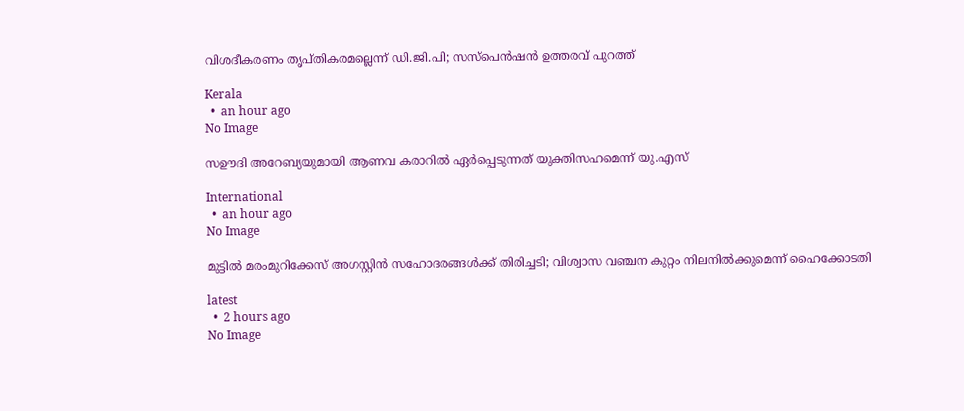വിശദീകരണം തൃപ്തികരമല്ലെന്ന് ഡി.ജി.പി; സസ്‌പെന്‍ഷന്‍ ഉത്തരവ് പുറത്ത്

Kerala
  •  an hour ago
No Image

സഊദി അറേബ്യയുമായി ആണവ കരാറിൽ ഏർപ്പെടുന്നത് യുക്തിസഹമെന്ന് യു.എസ്

International
  •  an hour ago
No Image

മുട്ടില്‍ മരംമുറിക്കേസ് അഗസ്റ്റിന്‍ സഹോദരങ്ങള്‍ക്ക് തിരിച്ചടി; വിശ്വാസ വഞ്ചന കുറ്റം നിലനില്‍ക്കുമെന്ന് ഹൈക്കോടതി

latest
  •  2 hours ago
No Image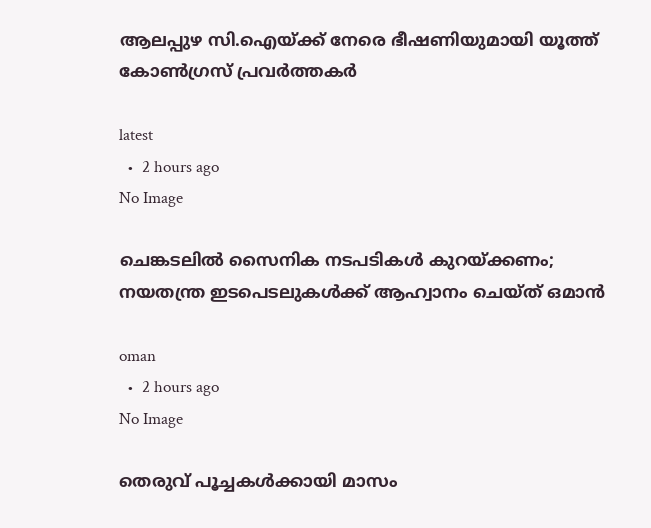ആലപ്പുഴ സി.ഐയ്ക്ക് നേരെ ഭീഷണിയുമായി യൂത്ത് കോണ്‍ഗ്രസ് പ്രവര്‍ത്തകര്‍

latest
  •  2 hours ago
No Image

ചെങ്കടലിൽ സൈനിക നടപടികൾ കുറയ്ക്കണം; നയതന്ത്ര ഇടപെടലുകൾക്ക് ആഹ്വാനം ചെയ്ത് ഒമാൻ

oman
  •  2 hours ago
No Image

തെരുവ് പൂച്ചകൾക്കായി മാസം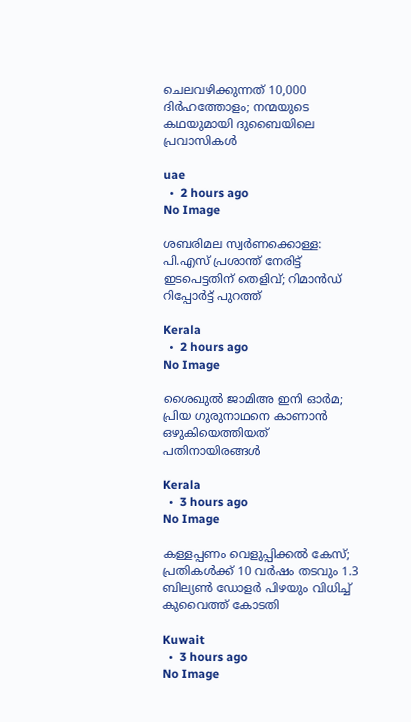ചെലവഴിക്കുന്നത് 10,000 ദിർഹത്തോളം; നന്മയുടെ കഥയുമായി ദുബൈയിലെ പ്രവാസികൾ

uae
  •  2 hours ago
No Image

ശബരിമല സ്വര്‍ണക്കൊള്ള: പി.എസ് പ്രശാന്ത് നേരിട്ട് ഇടപെട്ടതിന് തെളിവ്; റിമാന്‍ഡ് റിപ്പോര്‍ട്ട് പുറത്ത്

Kerala
  •  2 hours ago
No Image

ശൈഖുല്‍ ജാമിഅ ഇനി ഓര്‍മ;  പ്രിയ ഗുരുനാഥനെ കാണാന്‍ ഒഴുകിയെത്തിയത് പതിനായിരങ്ങള്‍

Kerala
  •  3 hours ago
No Image

കള്ളപ്പണം വെളുപ്പിക്കൽ കേസ്; പ്രതികൾക്ക് 10 വർഷം തടവും 1.3 ബില്യൺ ഡോളർ പിഴയും വിധിച്ച് കുവൈത്ത് കോടതി

Kuwait
  •  3 hours ago
No Image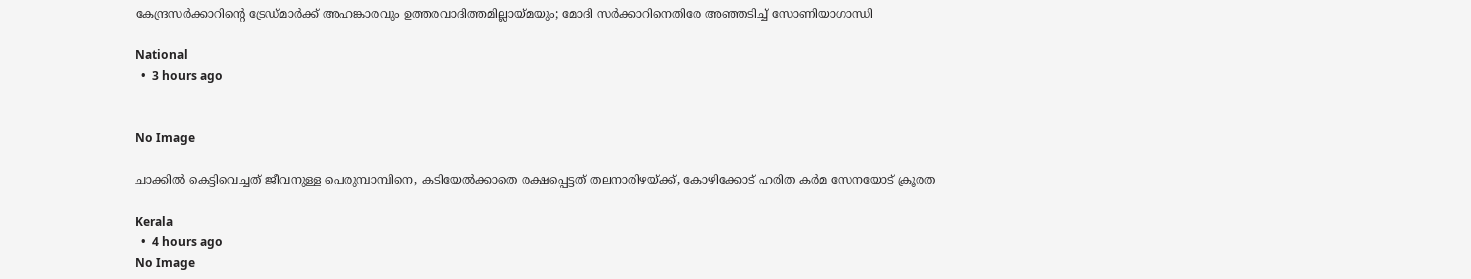കേന്ദ്രസര്‍ക്കാറിന്റെ ട്രേഡ്മാര്‍ക്ക് അഹങ്കാരവും ഉത്തരവാദിത്തമില്ലായ്മയും; മോദി സര്‍ക്കാറിനെതിരേ അഞ്ഞടിച്ച് സോണിയാഗാന്ധി

National
  •  3 hours ago


No Image

ചാക്കില്‍ കെട്ടിവെച്ചത് ജീവനുള്ള പെരുമ്പാമ്പിനെ, കടിയേല്‍ക്കാതെ രക്ഷപ്പെട്ടത് തലനാരിഴയ്ക്ക്, കോഴിക്കോട് ഹരിത കര്‍മ സേനയോട് ക്രൂരത

Kerala
  •  4 hours ago
No Image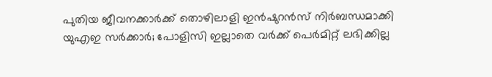പുതിയ ജീവനക്കാർക്ക് തൊഴിലാളി ഇൻഷുറൻസ് നിർബന്ധമാക്കി യുഎഇ സർക്കാർ; പോളിസി ഇല്ലാതെ വർക്ക് പെർമിറ്റ് ലഭിക്കില്ല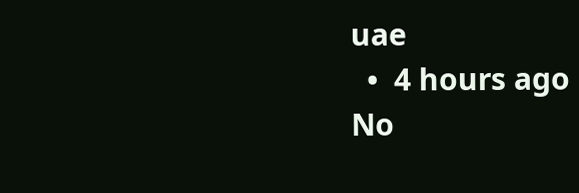uae
  •  4 hours ago
No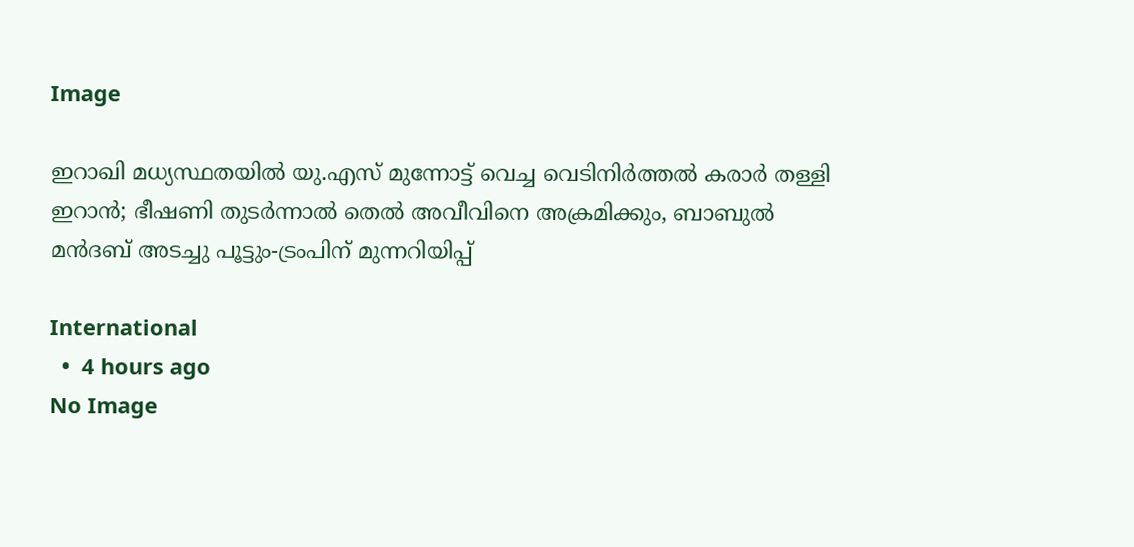Image

ഇറാഖി മധ്യസ്ഥതയില്‍ യു.എസ് മുന്നോട്ട് വെച്ച വെടിനിര്‍ത്തല്‍ കരാര്‍ തള്ളി ഇറാന്‍; ഭീഷണി തുടര്‍ന്നാല്‍ തെല്‍ അവീവിനെ അക്രമിക്കും, ബാബുല്‍ മന്‍ദബ് അടച്ചു പൂട്ടും-ട്രംപിന് മുന്നറിയിപ്പ്

International
  •  4 hours ago
No Image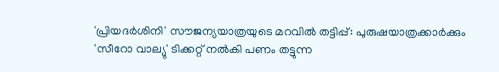'പ്രിയദര്‍ശിനി' സൗജന്യയാത്രയുടെ മറവില്‍ തട്ടിപ്പ്: പുരുഷയാത്രക്കാര്‍ക്കും 'സീറോ വാല്യു' ടിക്കറ്റ് നല്‍കി പണം തട്ടുന്ന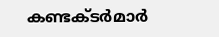കണ്ടക്ടര്‍മാര്‍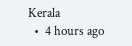Kerala
  •  4 hours ago